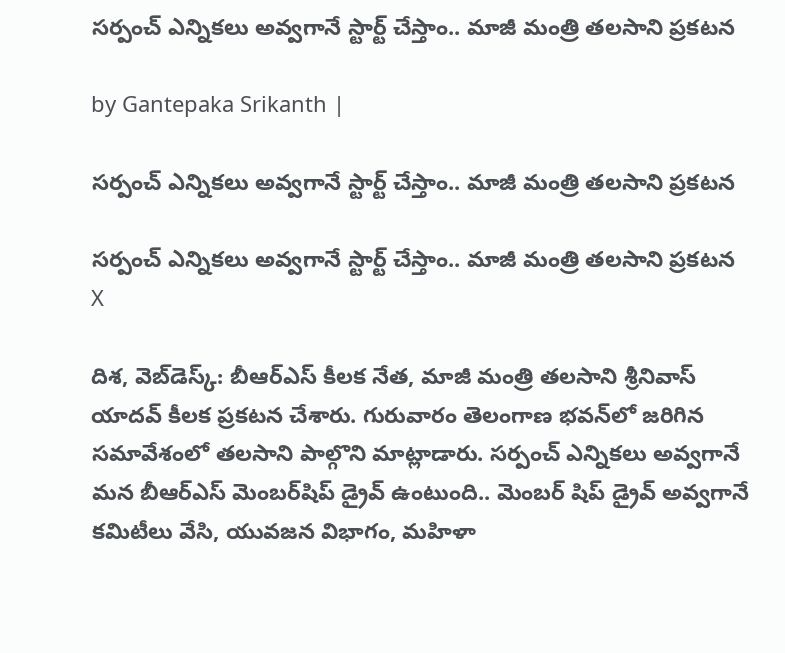సర్పంచ్ ఎన్నికలు అవ్వగానే స్టార్ట్ చేస్తాం.. మాజీ మంత్రి తలసాని ప్రకటన

by Gantepaka Srikanth |

సర్పంచ్ ఎన్నికలు అవ్వగానే స్టార్ట్ చేస్తాం.. మాజీ మంత్రి తలసాని ప్రకటన

సర్పంచ్ ఎన్నికలు అవ్వగానే స్టార్ట్ చేస్తాం.. మాజీ మంత్రి తలసాని ప్రకటన
X

దిశ, వెబ్‌డెస్క్: బీఆర్ఎస్ కీలక నేత, మాజీ మంత్రి తలసాని శ్రీనివాస్ యాదవ్ కీలక ప్రకటన చేశారు. గురువారం తెలంగాణ భవన్‌లో జరిగిన సమావేశంలో తలసాని పాల్గొని మాట్లాడారు. సర్పంచ్ ఎన్నికలు అవ్వగానే మన బీఆర్ఎస్ మెంబర్‌షిప్ డ్రైవ్ ఉంటుంది.. మెంబర్ షిప్ డ్రైవ్ అవ్వగానే కమిటీలు వేసి, యువజన విభాగం, మహిళా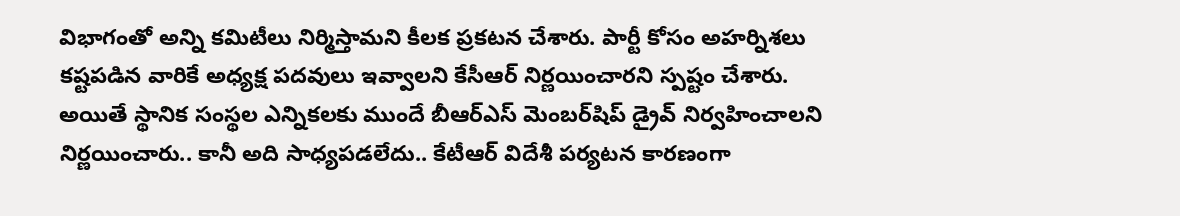విభాగంతో అన్ని కమిటీలు నిర్మిస్తామని కీలక ప్రకటన చేశారు. పార్టీ కోసం అహర్నిశలు కష్టపడిన వారికే అధ్యక్ష పదవులు ఇవ్వాలని కేసీఆర్ నిర్ణయించారని స్పష్టం చేశారు. అయితే స్థానిక సంస్థల ఎన్నికలకు ముందే బీఆర్ఎస్ మెంబర్‌షిప్ డ్రైవ్ నిర్వహించాలని నిర్ణయించారు.. కానీ అది సాధ్యపడలేదు.. కేటీఆర్ విదేశీ పర్యటన కారణంగా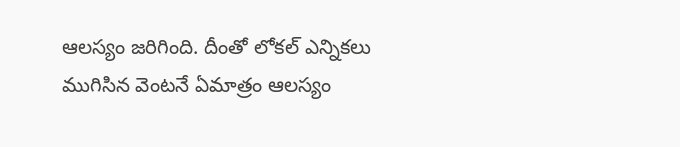ఆలస్యం జరిగింది. దీంతో లోకల్ ఎన్నికలు ముగిసిన వెంటనే ఏమాత్రం ఆలస్యం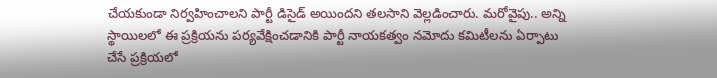చేయకుండా నిర్వహించాలని పార్టీ డిసైడ్ అయిందని తలసాని వెల్లడించారు. మరోవైపు.. అన్ని స్థాయిలలో ఈ ప్రక్రియను పర్యవేక్షించడానికి పార్టీ నాయకత్వం నమోదు కమిటీలను ఏర్పాటు చేసే ప్రక్రియలో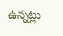ఉన్నట్లు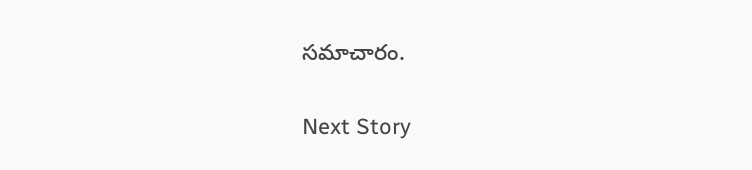సమాచారం.

Next Story